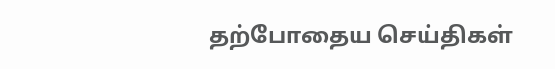தற்போதைய செய்திகள்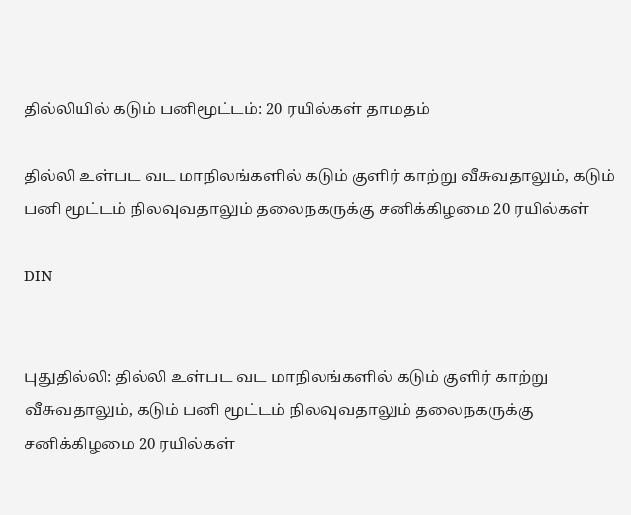தில்லியில் கடும் பனிமூட்டம்: 20 ரயில்கள் தாமதம்

தில்லி உள்பட வட மாநிலங்களில் கடும் குளிர் காற்று வீசுவதாலும், கடும் பனி மூட்டம் நிலவுவதாலும் தலைநகருக்கு சனிக்கிழமை 20 ரயில்கள்

DIN


புதுதில்லி: தில்லி உள்பட வட மாநிலங்களில் கடும் குளிர் காற்று வீசுவதாலும், கடும் பனி மூட்டம் நிலவுவதாலும் தலைநகருக்கு சனிக்கிழமை 20 ரயில்கள்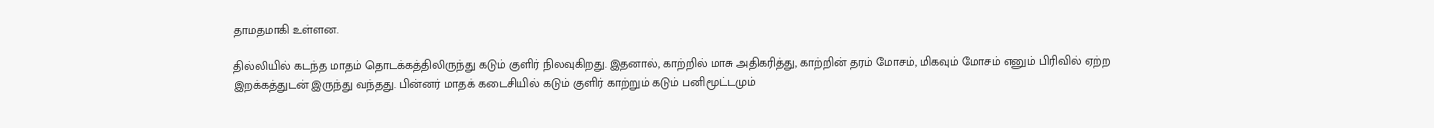தாமதமாகி உள்ளன.

தில்லியில் கடந்த மாதம் தொடக்கத்திலிருந்து கடும் குளிர் நிலவுகிறது. இதனால், காற்றில் மாசு அதிகரித்து, காற்றின் தரம் மோசம், மிகவும் மோசம் எனும் பிரிவில் ஏற்ற இறக்கத்துடன் இருந்து வந்தது. பின்னர் மாதக் கடைசியில் கடும் குளிர் காற்றும் கடும் பனிமூட்டமும்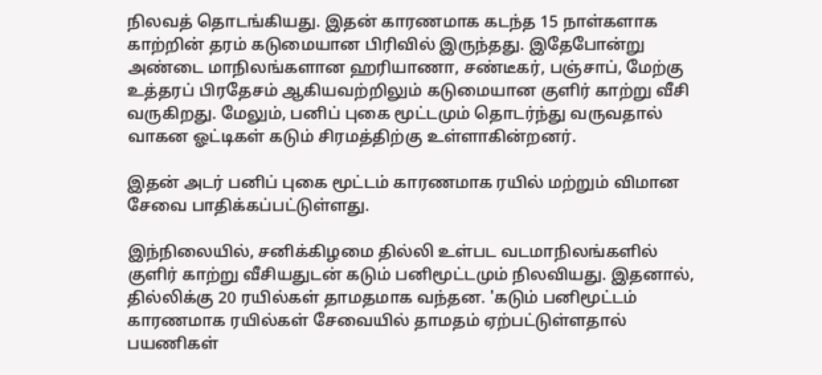நிலவத் தொடங்கியது. இதன் காரணமாக கடந்த 15 நாள்களாக காற்றின் தரம் கடுமையான பிரிவில் இருந்தது. இதேபோன்று அண்டை மாநிலங்களான ஹரியாணா, சண்டீகர், பஞ்சாப், மேற்கு உத்தரப் பிரதேசம் ஆகியவற்றிலும் கடுமையான குளிர் காற்று வீசி வருகிறது. மேலும், பனிப் புகை மூட்டமும் தொடர்ந்து வருவதால் வாகன ஓட்டிகள் கடும் சிரமத்திற்கு உள்ளாகின்றனர்.

இதன் அடர் பனிப் புகை மூட்டம் காரணமாக ரயில் மற்றும் விமான சேவை பாதிக்கப்பட்டுள்ளது.

இந்நிலையில், சனிக்கிழமை தில்லி உள்பட வடமாநிலங்களில் குளிர் காற்று வீசியதுடன் கடும் பனிமூட்டமும் நிலவியது. இதனால், தில்லிக்கு 20 ரயில்கள் தாமதமாக வந்தன. 'கடும் பனிமூட்டம் காரணமாக ரயில்கள் சேவையில் தாமதம் ஏற்பட்டுள்ளதால் பயணிகள்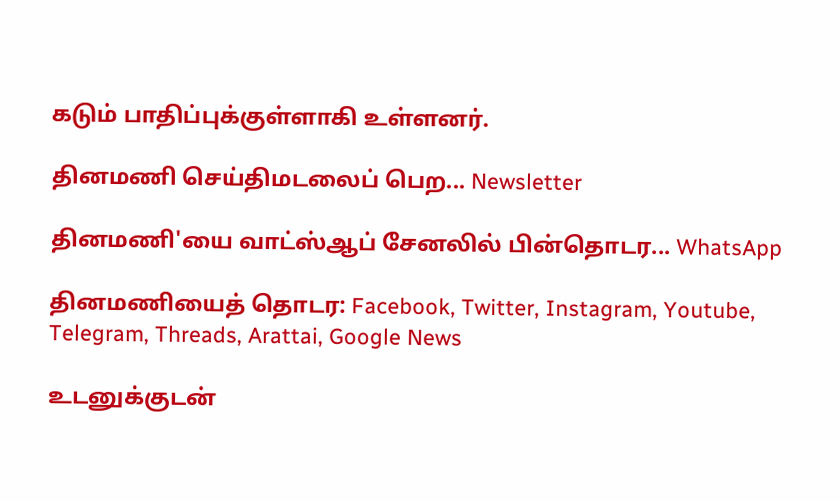கடும் பாதிப்புக்குள்ளாகி உள்ளனர்.

தினமணி செய்திமடலைப் பெற... Newsletter

தினமணி'யை வாட்ஸ்ஆப் சேனலில் பின்தொடர... WhatsApp

தினமணியைத் தொடர: Facebook, Twitter, Instagram, Youtube, Telegram, Threads, Arattai, Google News

உடனுக்குடன்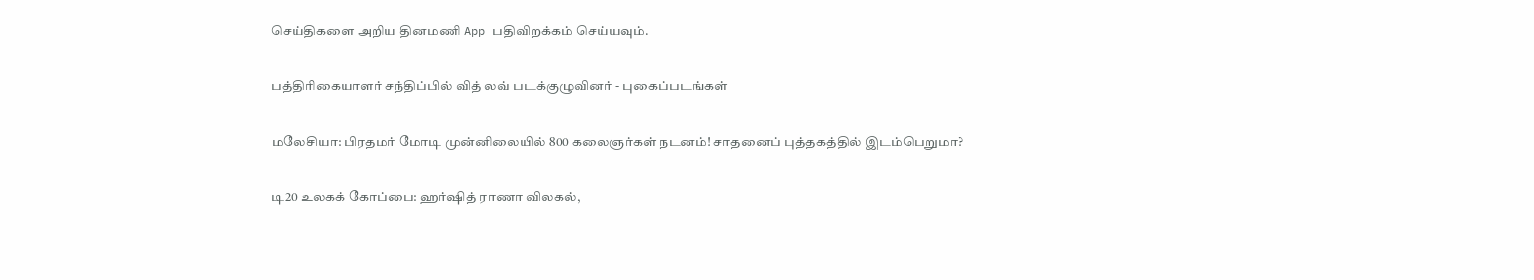செய்திகளை அறிய தினமணி App பதிவிறக்கம் செய்யவும்.

பத்திரிகையாளர் சந்திப்பில் வித் லவ் படக்குழுவினர் - புகைப்படங்கள்

மலேசியா: பிரதமர் மோடி முன்னிலையில் 800 கலைஞர்கள் நடனம்! சாதனைப் புத்தகத்தில் இடம்பெறுமா?

டி20 உலகக் கோப்பை: ஹர்ஷித் ராணா விலகல்,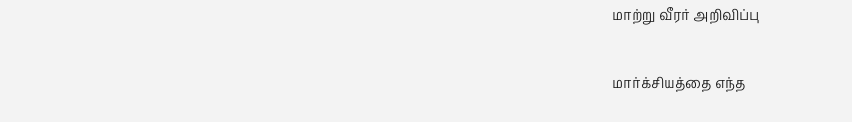மாற்று வீரர் அறிவிப்பு

மார்க்சியத்தை எந்த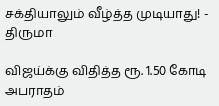சக்தியாலும் வீழ்த்த முடியாது! - திருமா

விஜய்க்கு விதித்த ரூ. 1.50 கோடி அபராதம்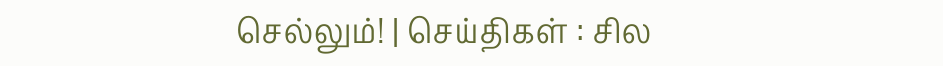செல்லும்! | செய்திகள் : சில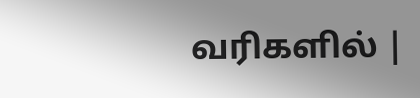வரிகளில் |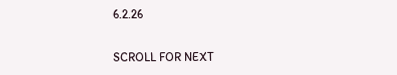6.2.26

SCROLL FOR NEXT